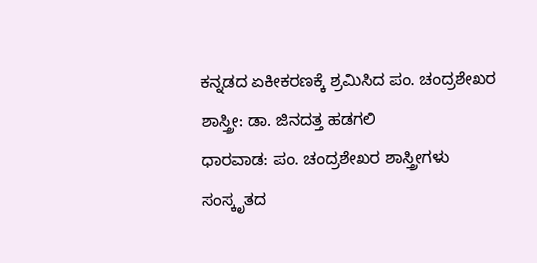ಕನ್ನಡದ ಏಕೀಕರಣಕ್ಕೆ ಶ್ರಮಿಸಿದ ಪಂ. ಚಂದ್ರಶೇಖರ ಶಾಸ್ತ್ರೀ: ಡಾ. ಜಿನದತ್ತ ಹಡಗಲಿ
ಧಾರವಾಡ: ಪಂ. ಚಂದ್ರಶೇಖರ ಶಾಸ್ತ್ರೀಗಳು ಸಂಸ್ಕೃತದ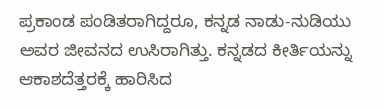ಪ್ರಕಾಂಡ ಪಂಡಿತರಾಗಿದ್ದರೂ, ಕನ್ನಡ ನಾಡು-ನುಡಿಯು ಅವರ ಜೀವನದ ಉಸಿರಾಗಿತ್ತು. ಕನ್ನಡದ ಕೀರ್ತಿಯನ್ನು ಆಕಾಶದೆತ್ತರಕ್ಕೆ ಹಾರಿಸಿದ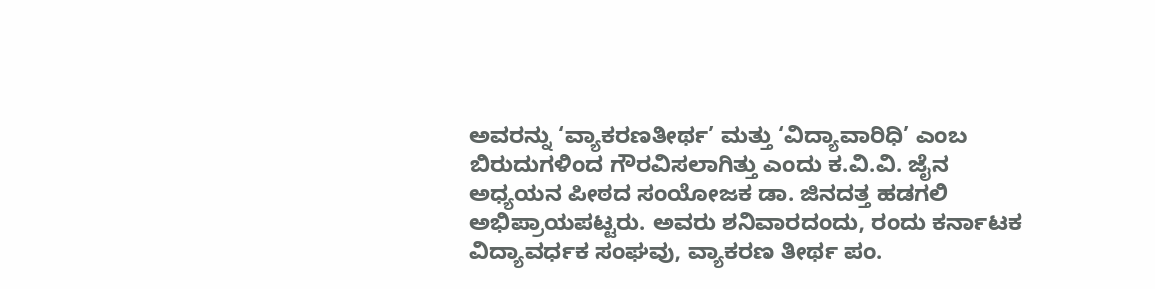ಅವರನ್ನು ‘ವ್ಯಾಕರಣತೀರ್ಥ’ ಮತ್ತು ‘ವಿದ್ಯಾವಾರಿಧಿ’ ಎಂಬ ಬಿರುದುಗಳಿಂದ ಗೌರವಿಸಲಾಗಿತ್ತು ಎಂದು ಕ.ವಿ.ವಿ. ಜೈನ ಅಧ್ಯಯನ ಪೀಠದ ಸಂಯೋಜಕ ಡಾ. ಜಿನದತ್ತ ಹಡಗಲಿ ಅಭಿಪ್ರಾಯಪಟ್ಟರು. ಅವರು ಶನಿವಾರದಂದು, ರಂದು ಕರ್ನಾಟಕ ವಿದ್ಯಾವರ್ಧಕ ಸಂಘವು, ವ್ಯಾಕರಣ ತೀರ್ಥ ಪಂ.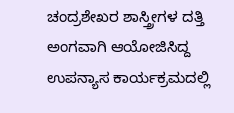ಚಂದ್ರಶೇಖರ ಶಾಸ್ತ್ರೀಗಳ ದತ್ತಿ ಅಂಗವಾಗಿ ಆಯೋಜಿಸಿದ್ದ ಉಪನ್ಯಾಸ ಕಾರ್ಯಕ್ರಮದಲ್ಲಿ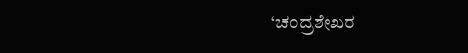‘ಚಂದ್ರಶೇಖರ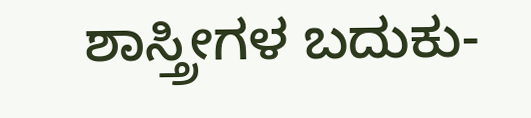ಶಾಸ್ತ್ರೀಗಳ ಬದುಕು-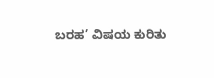ಬರಹ’ ವಿಷಯ ಕುರಿತು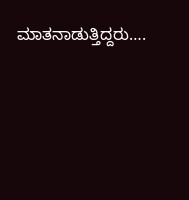ಮಾತನಾಡುತ್ತಿದ್ದರು….